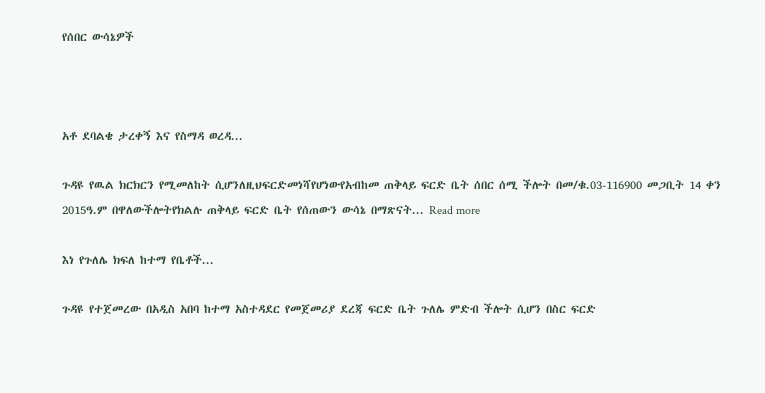የሰበር ውሳኔዎች



አቶ ደባልቄ ታረቀኝ እና የስማዳ ወረዳ...

ጉዳዩ የዉል ክርክርን የሚመለከት ሲሆንለዚህፍርድመነሻየሆነውየአብከመ ጠቅላይ ፍርድ ቤት ሰበር ሰሚ ችሎት በመ/ቁ.03-116900 መጋቢት 14 ቀን 2015ዓ.ም በዋለውችሎትየክልሉ ጠቅላይ ፍርድ ቤት የሰጠውን ውሳኔ በማጽናት... Read more

እነ የጉለሌ ክፍለ ከተማ የቤቶች...

ጉዳዩ የተጀመረው በአዲስ አበባ ከተማ አስተዳደር የመጀመሪያ ደረጃ ፍርድ ቤት ጉለሌ ምድብ ችሎት ሲሆን በስር ፍርድ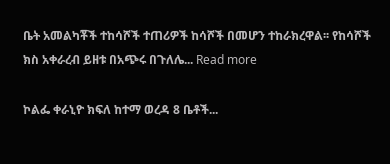ቤት አመልካቾች ተከሳሾች ተጠሪዎች ከሳሾች በመሆን ተከራክረዋል፡፡ የከሳሾች ክስ አቀራረብ ይዘቱ በአጭሩ በጉለሌ... Read more

ኮልፌ ቀራኒዮ ክፍለ ከተማ ወረዳ 8 ቤቶች...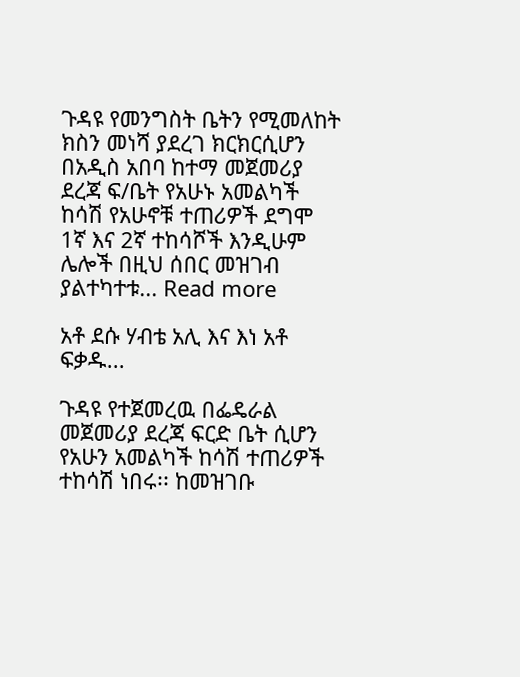ጉዳዩ የመንግስት ቤትን የሚመለከት ክስን መነሻ ያደረገ ክርክርሲሆን በአዲስ አበባ ከተማ መጀመሪያ ደረጃ ፍ/ቤት የአሁኑ አመልካች ከሳሽ የአሁኖቹ ተጠሪዎች ደግሞ 1ኛ እና 2ኛ ተከሳሾች እንዲሁም ሌሎች በዚህ ሰበር መዝገብ ያልተካተቱ... Read more

አቶ ደሱ ሃብቴ አሊ እና እነ አቶ ፍቃዱ...

ጉዳዩ የተጀመረዉ በፌዴራል መጀመሪያ ደረጃ ፍርድ ቤት ሲሆን የአሁን አመልካች ከሳሽ ተጠሪዎች ተከሳሽ ነበሩ፡፡ ከመዝገቡ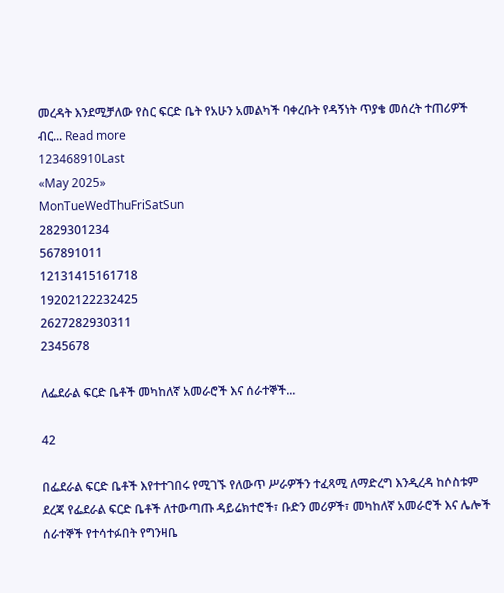መረዳት እንደሚቻለው የስር ፍርድ ቤት የአሁን አመልካች ባቀረቡት የዳኝነት ጥያቄ መሰረት ተጠሪዎች ብር... Read more
123468910Last
«May 2025»
MonTueWedThuFriSatSun
2829301234
567891011
12131415161718
19202122232425
2627282930311
2345678

ለፌደራል ፍርድ ቤቶች መካከለኛ አመራሮች እና ሰራተኞች...

42

በፌደራል ፍርድ ቤቶች እየተተገበሩ የሚገኙ የለውጥ ሥራዎችን ተፈጻሚ ለማድረግ እንዲረዳ ከሶስቱም ደረጃ የፌደራል ፍርድ ቤቶች ለተውጣጡ ዳይሬክተሮች፣ ቡድን መሪዎች፣ መካከለኛ አመራሮች እና ሌሎች ሰራተኞች የተሳተፉበት የግንዛቤ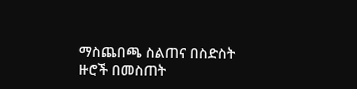ማስጨበጫ ስልጠና በስድስት ዙሮች በመስጠት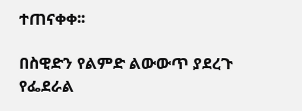ተጠናቀቀ፡፡

በስዊድን የልምድ ልውውጥ ያደረጉ የፌደራል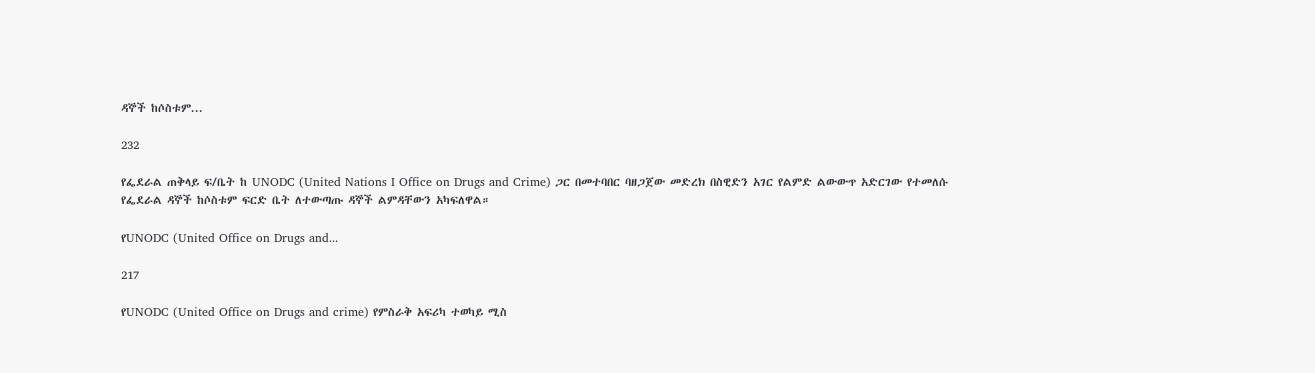ዳኞች ከሶስቱም...

232

የፌደራል ጠቅላይ ፍ/ቤት ከ UNODC (United Nations I Office on Drugs and Crime) ጋር በመተባበር ባዘጋጀው መድረክ በስዊድን አገር የልምድ ልውውጥ አድርገው የተመለሱ የፌደራል ዳኞች ከሶስቱም ፍርድ ቤት ለተውጣጡ ዳኞች ልምዳቸውን አካፍለዋል።

የUNODC (United Office on Drugs and...

217

የUNODC (United Office on Drugs and crime) የምስራቅ አፍሪካ ተወካይ ሚስ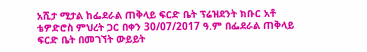አሺታ ሚታል ከፌደራል ጠቅላይ ፍርድ ቤት ፕሬዝደንት ክቡር አቶ ቴዎድሮስ ምህረት ጋር በቀን 30/07/2017 ዓ.ም በፌደራል ጠቅላይ ፍርድ ቤት በመገኘት ውይይት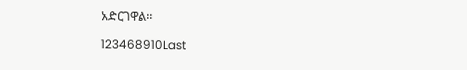አድርገዋል፡፡

123468910Last